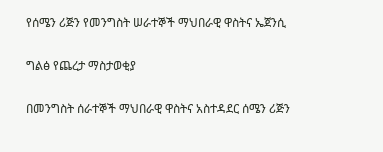የሰሜን ሪጅን የመንግስት ሠራተኞች ማህበራዊ ዋስትና ኤጀንሲ

ግልፅ የጨረታ ማስታወቂያ

በመንግስት ሰራተኞች ማህበራዊ ዋስትና አስተዳደር ሰሜን ሪጅን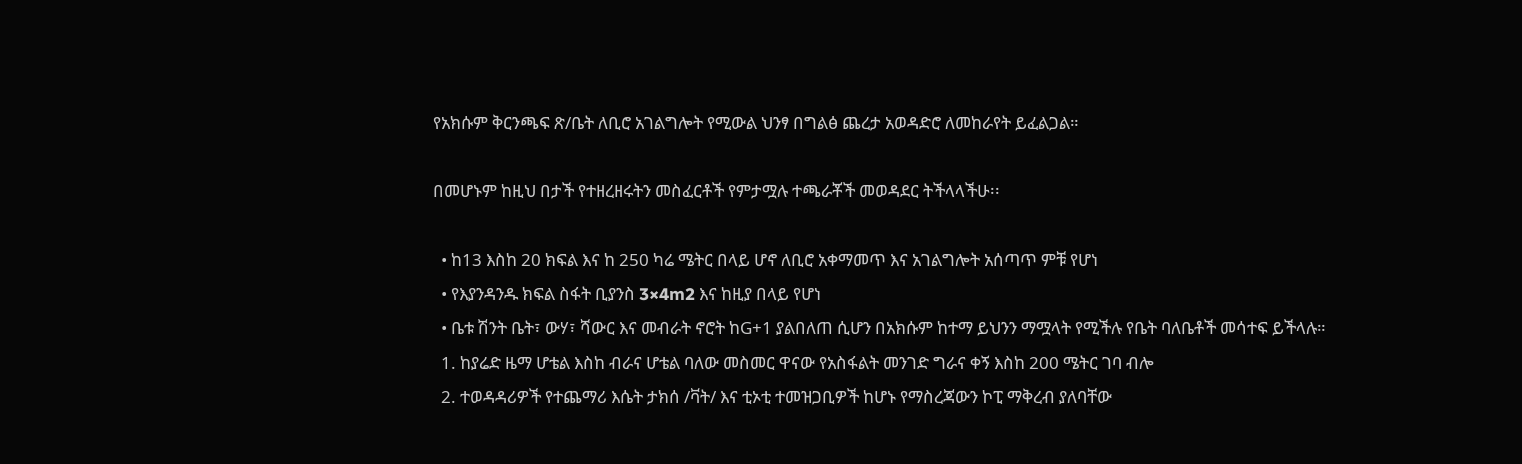የአክሱም ቅርንጫፍ ጽ/ቤት ለቢሮ አገልግሎት የሚውል ህንፃ በግልፅ ጨረታ አወዳድሮ ለመከራየት ይፈልጋል።

በመሆኑም ከዚህ በታች የተዘረዘሩትን መስፈርቶች የምታሟሉ ተጫራቾች መወዳደር ትችላላችሁ፡፡

  • ከ13 እስከ 20 ክፍል እና ከ 250 ካሬ ሜትር በላይ ሆኖ ለቢሮ አቀማመጥ እና አገልግሎት አሰጣጥ ምቹ የሆነ
  • የእያንዳንዱ ክፍል ስፋት ቢያንስ 3×4m2 እና ከዚያ በላይ የሆነ
  • ቤቱ ሽንት ቤት፣ ውሃ፣ ሻውር እና መብራት ኖሮት ከG+1 ያልበለጠ ሲሆን በአክሱም ከተማ ይህንን ማሟላት የሚችሉ የቤት ባለቤቶች መሳተፍ ይችላሉ።
  1. ከያሬድ ዜማ ሆቴል እስከ ብራና ሆቴል ባለው መስመር ዋናው የአስፋልት መንገድ ግራና ቀኝ እስከ 200 ሜትር ገባ ብሎ
  2. ተወዳዳሪዎች የተጨማሪ እሴት ታክሰ /ቫት/ እና ቲኦቲ ተመዝጋቢዎች ከሆኑ የማስረጃውን ኮፒ ማቅረብ ያለባቸው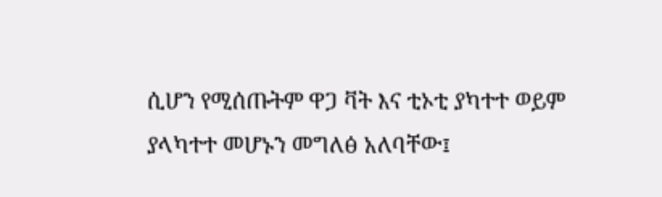ሲሆን የሚሰጡትም ዋጋ ቫት እና ቲኦቲ ያካተተ ወይም ያላካተተ መሆኑን መግለፅ አለባቸው፤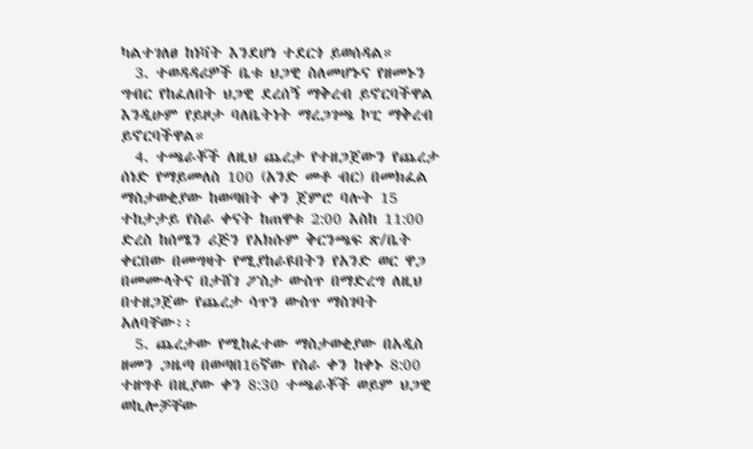ካልተገለፀ ከነቫት እንደሆነ ተደርጎ ይወሰዳል።
  3. ተወዳዳሪዎች ቤቱ ህጋዊ ስለመሆኑና የዘመኑን ግብር የከፈለበት ህጋዊ ደረሰኝ ማቅረብ ይኖርባችዋል እንዲሁም የይዞታ ባለቤትነት ማረጋገጫ ኮፒ ማቅረብ ይኖርባችዋል።
  4. ተጫራቾች ለዚህ ጨረታ የተዘጋጀውን የጨረታ ሰነድ የማይመለስ 100 (አንድ መቶ ብር) በመክፈል ማስታወቂያው ከወጣበት ቀን ጀምሮ ባሉት 15 ተከታታይ የስራ ቀናት ከጠዋቱ 2:00 እስከ 11:00 ድረስ ከሰሜን ሪጅን የአክሱም ቅርንጫፍ ጽ/ቤት ቀርበው በመግዛት የሚያከራዩበትን የአንድ ወር ዋጋ በመሙላትና በታሸገ ፖስታ ውስጥ በማድረግ ለዚህ በተዘጋጀው የጨረታ ሳጥን ውስጥ ማስገባት አለባቸው፡፡
  5. ጨረታው የሚከፈተው ማስታወቂያው በአዲስ ዘመን ጋዜጣ በወጣበ16ኛው የስራ ቀን ከቀኑ 8:00 ተዘግቶ በዚያው ቀን 8:30 ተጫራቾች ወይም ህጋዊ ወኪሎቻቸው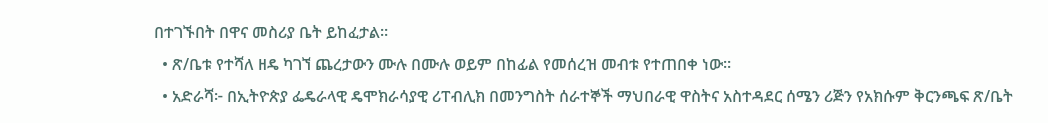በተገኙበት በዋና መስሪያ ቤት ይከፈታል።
  • ጽ/ቤቱ የተሻለ ዘዴ ካገኘ ጨረታውን ሙሉ በሙሉ ወይም በከፊል የመሰረዝ መብቱ የተጠበቀ ነው።
  • አድራሻ፦ በኢትዮጵያ ፌዴራላዊ ዴሞክራሳያዊ ሪፐብሊክ በመንግስት ሰራተኞች ማህበራዊ ዋስትና አስተዳደር ሰሜን ሪጅን የአክሱም ቅርንጫፍ ጽ/ቤት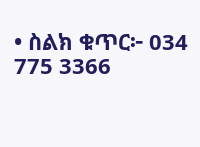• ስልክ ቁጥር፦ 034 775 3366